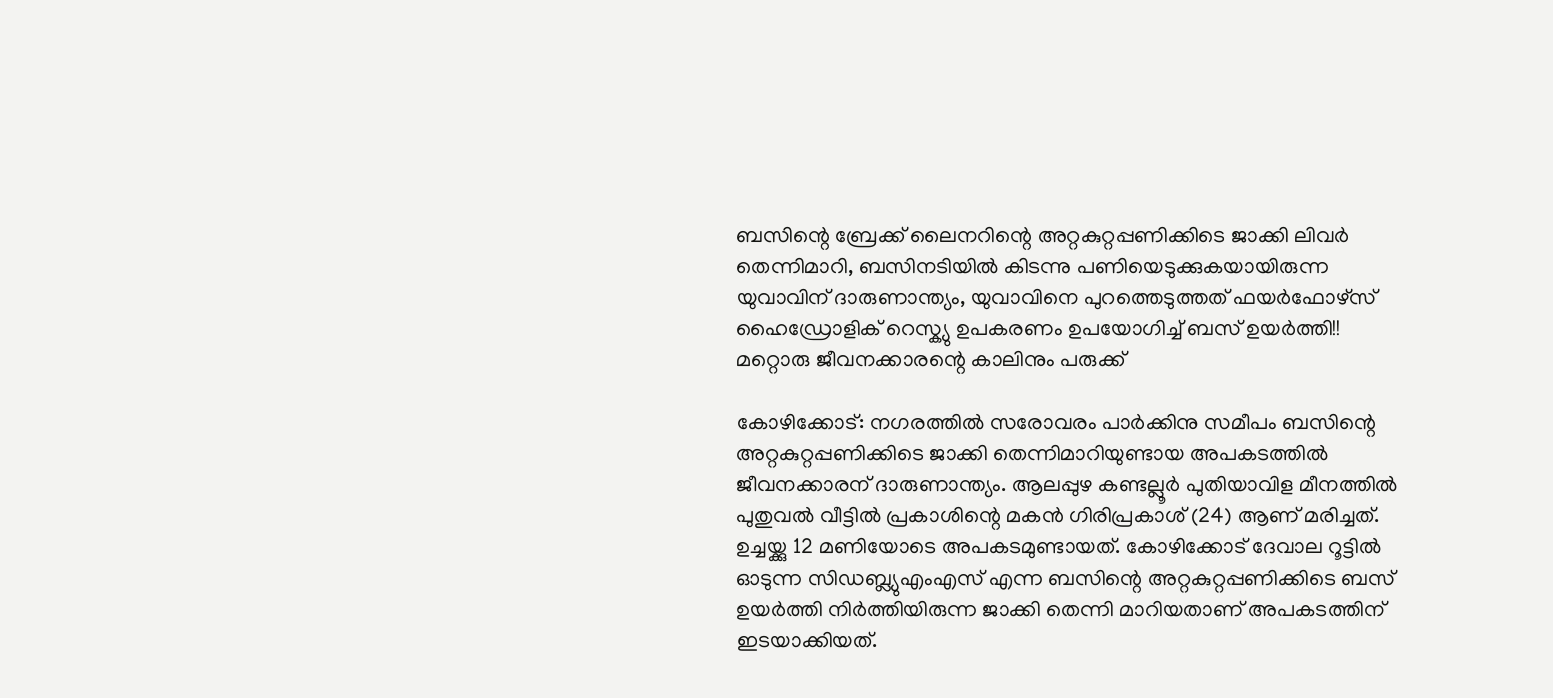ബസിന്റെ ബ്രേക്ക് ലൈനറിന്റെ അറ്റകുറ്റപ്പണിക്കിടെ ജാക്കി ലിവർ തെന്നിമാറി, ബസിനടിയിൽ കിടന്നു പണിയെടുക്കുകയായിരുന്ന യുവാവിന് ദാരുണാന്ത്യം, യുവാവിനെ പുറത്തെടുത്തത് ഫയർഫോഴ്സ് ഹൈഡ്രോളിക് റെസ്ക്യു ഉപകരണം ഉപയോഗിച്ച് ബസ് ഉയർത്തി!! മറ്റൊരു ജീവനക്കാരന്റെ കാലിനും പരുക്ക്

കോഴിക്കോട്: നഗരത്തിൽ സരോവരം പാർക്കിനു സമീപം ബസിന്റെ അറ്റകുറ്റപ്പണിക്കിടെ ജാക്കി തെന്നിമാറിയുണ്ടായ അപകടത്തിൽ ജീവനക്കാരന് ദാരുണാന്ത്യം. ആലപ്പുഴ കണ്ടല്ലൂർ പുതിയാവിള മീനത്തിൽ പുതുവൽ വീട്ടിൽ പ്രകാശിന്റെ മകൻ ഗിരിപ്രകാശ് (24) ആണ് മരിച്ചത്.
ഉച്ചയ്ക്കു 12 മണിയോടെ അപകടമുണ്ടായത്. കോഴിക്കോട് ദേവാല റൂട്ടിൽ ഓടുന്ന സിഡബ്ല്യുഎംഎസ് എന്ന ബസിന്റെ അറ്റകുറ്റപ്പണിക്കിടെ ബസ് ഉയർത്തി നിർത്തിയിരുന്ന ജാക്കി തെന്നി മാറിയതാണ് അപകടത്തിന് ഇടയാക്കിയത്.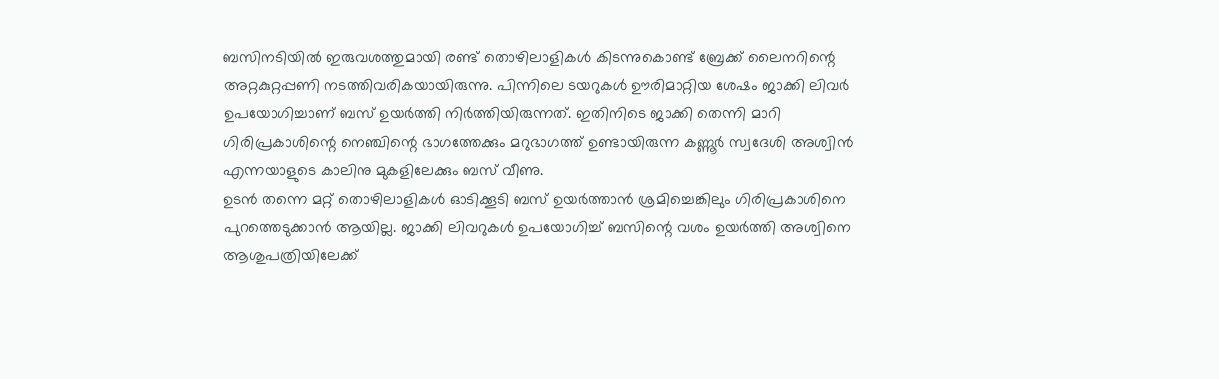ബസിനടിയിൽ ഇരുവശത്തുമായി രണ്ട് തൊഴിലാളികൾ കിടന്നുകൊണ്ട് ബ്രേക്ക് ലൈനറിന്റെ അറ്റകുറ്റപ്പണി നടത്തിവരികയായിരുന്നു. പിന്നിലെ ടയറുകൾ ഊരിമാറ്റിയ ശേഷം ജാക്കി ലിവർ ഉപയോഗിച്ചാണ് ബസ് ഉയർത്തി നിർത്തിയിരുന്നത്. ഇതിനിടെ ജാക്കി തെന്നി മാറി ഗിരിപ്രകാശിന്റെ നെഞ്ചിന്റെ ഭാഗത്തേക്കും മറുഭാഗത്ത് ഉണ്ടായിരുന്ന കണ്ണൂർ സ്വദേശി അശ്വിൻ എന്നയാളുടെ കാലിനു മുകളിലേക്കും ബസ് വീണു.
ഉടൻ തന്നെ മറ്റ് തൊഴിലാളികൾ ഓടിക്കൂടി ബസ് ഉയർത്താൻ ശ്രമിച്ചെങ്കിലും ഗിരിപ്രകാശിനെ പുറത്തെടുക്കാൻ ആയില്ല. ജാക്കി ലിവറുകൾ ഉപയോഗിച്ച് ബസിന്റെ വശം ഉയർത്തി അശ്വിനെ ആശുപത്രിയിലേക്ക്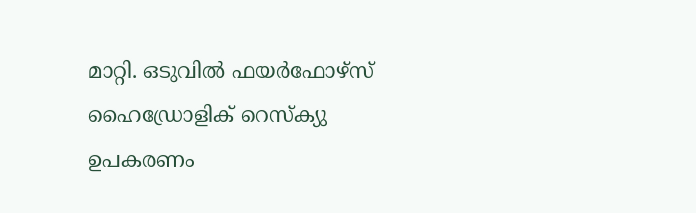മാറ്റി. ഒടുവിൽ ഫയർഫോഴ്സ് ഹൈഡ്രോളിക് റെസ്ക്യു ഉപകരണം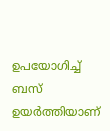ഉപയോഗിച്ച് ബസ് ഉയർത്തിയാണ്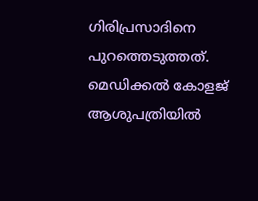ഗിരിപ്രസാദിനെ പുറത്തെടുത്തത്. മെഡിക്കൽ കോളജ് ആശുപത്രിയിൽ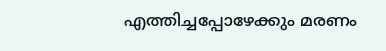എത്തിച്ചപ്പോഴേക്കും മരണം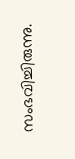സംഭവിച്ചിരുന്നു.